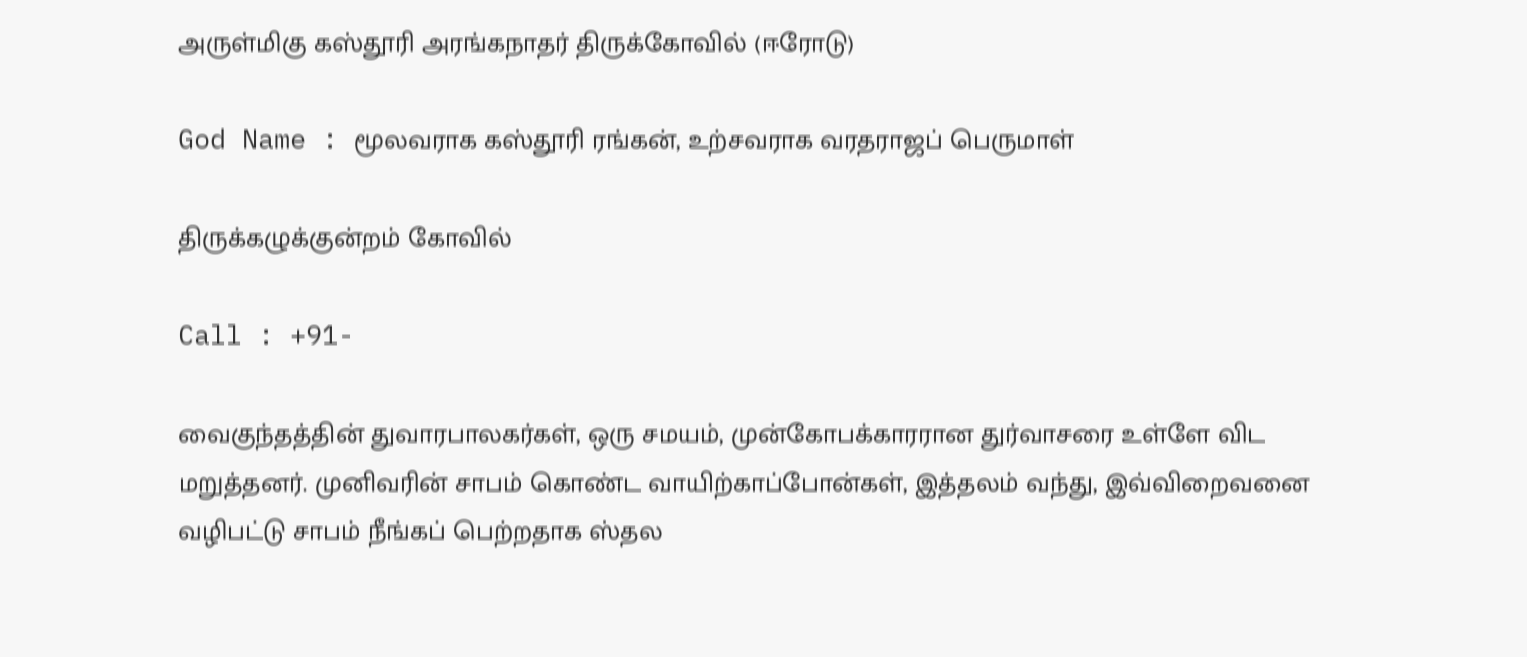அருள்மிகு கஸ்தூரி அரங்கநாதர் திருக்கோவில் (ஈரோடு)

God Name : மூலவராக கஸ்தூரி ரங்கன், உற்சவராக வரதராஜப் பெருமாள்

திருக்கழுக்குன்றம் கோவில்

Call : +91-

வைகுந்தத்தின் துவாரபாலகர்கள், ஒரு சமயம், முன்கோபக்காரரான துர்வாசரை உள்ளே விட மறுத்தனர். முனிவரின் சாபம் கொண்ட வாயிற்காப்போன்கள், இத்தலம் வந்து, இவ்விறைவனை வழிபட்டு சாபம் நீங்கப் பெற்றதாக ஸ்தல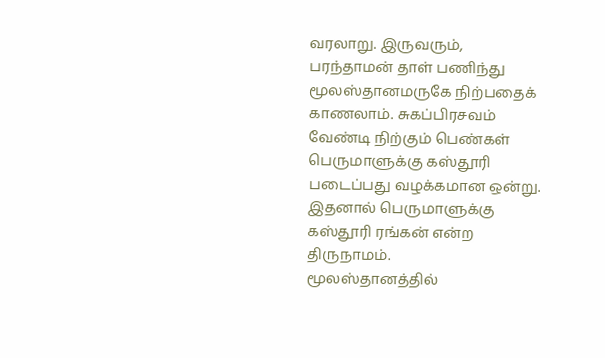வரலாறு. இருவரும், பரந்தாமன் தாள் பணிந்து மூலஸ்தானமருகே நிற்பதைக் காணலாம். சுகப்பிரசவம் வேண்டி நிற்கும் பெண்கள் பெருமாளுக்கு கஸ்தூரி படைப்பது வழக்கமான ஒன்று. இதனால் பெருமாளுக்கு கஸ்தூரி ரங்கன் என்ற திருநாமம்.
மூலஸ்தானத்தில்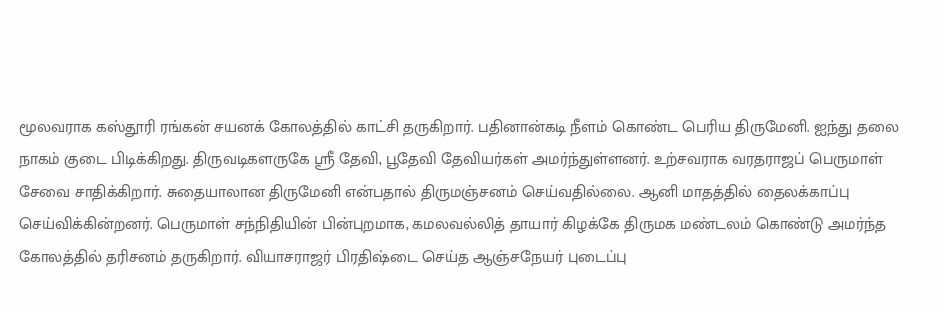மூலவராக கஸ்தூரி ரங்கன் சயனக் கோலத்தில் காட்சி தருகிறார். பதினான்கடி நீளம் கொண்ட பெரிய திருமேனி. ஐந்து தலை நாகம் குடை பிடிக்கிறது. திருவடிகளருகே ஸ்ரீ தேவி, பூதேவி தேவியர்கள் அமர்ந்துள்ளனர். உற்சவராக வரதராஜப் பெருமாள் சேவை சாதிக்கிறார். சுதையாலான திருமேனி என்பதால் திருமஞ்சனம் செய்வதில்லை. ஆனி மாதத்தில் தைலக்காப்பு செய்விக்கின்றனர். பெருமாள் சந்நிதியின் பின்புறமாக, கமலவல்லித் தாயார் கிழக்கே திருமக மண்டலம் கொண்டு அமர்ந்த கோலத்தில் தரிசனம் தருகிறார். வியாசராஜர் பிரதிஷ்டை செய்த ஆஞ்சநேயர் புடைப்பு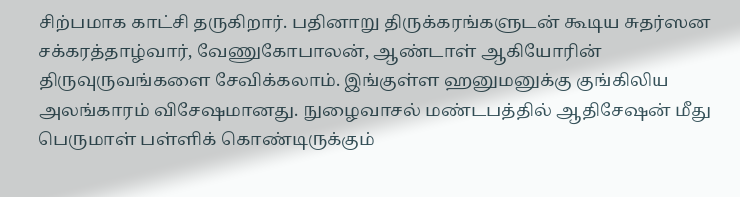சிற்பமாக காட்சி தருகிறார். பதினாறு திருக்கரங்களுடன் கூடிய சுதர்ஸன சக்கரத்தாழ்வார், வேணுகோபாலன், ஆண்டாள் ஆகியோரின் திருவுருவங்களை சேவிக்கலாம். இங்குள்ள ஹனுமனுக்கு குங்கிலிய அலங்காரம் விசேஷமானது. நுழைவாசல் மண்டபத்தில் ஆதிசேஷன் மீது பெருமாள் பள்ளிக் கொண்டிருக்கும்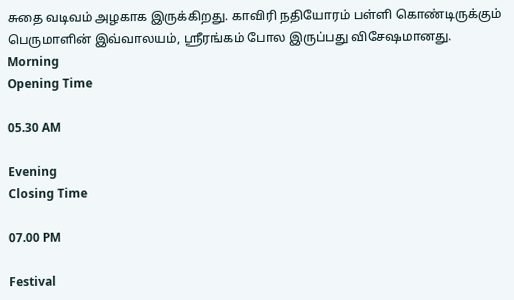சுதை வடிவம் அழகாக இருக்கிறது. காவிரி நதியோரம் பள்ளி கொண்டிருக்கும் பெருமாளின் இவ்வாலயம், ஸ்ரீரங்கம் போல இருப்பது விசேஷமானது.
Morning
Opening Time

05.30 AM

Evening
Closing Time

07.00 PM

Festival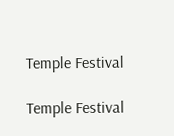Temple Festival

Temple Festival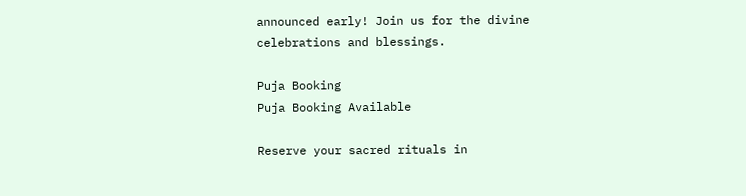announced early! Join us for the divine celebrations and blessings.

Puja Booking
Puja Booking Available

Reserve your sacred rituals in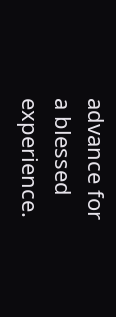advance for a blessed experience.